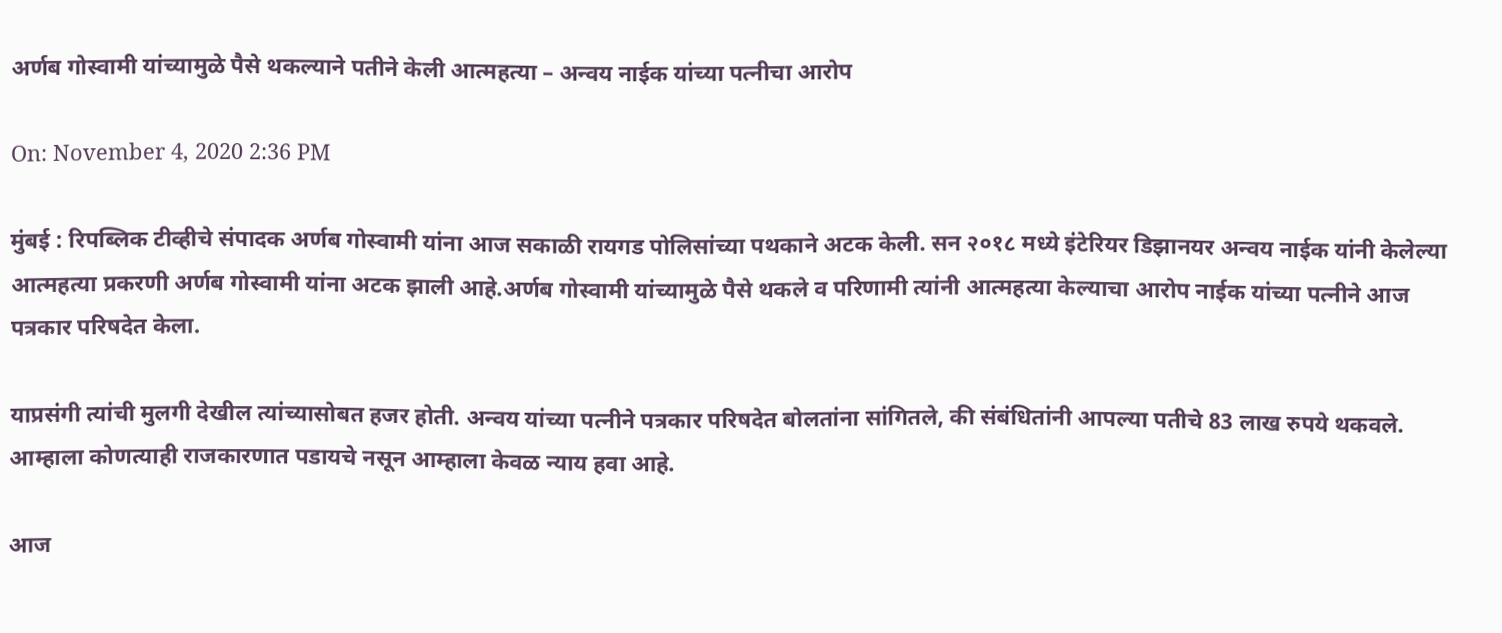अर्णब गोस्वामी यांच्यामुळे पैसे थकल्याने पतीने केली आत्महत्या – अन्वय नाईक यांच्या पत्नीचा आरोप

On: November 4, 2020 2:36 PM

मुंबई : रिपब्लिक टीव्हीचे संपादक अर्णब गोस्वामी यांना आज सकाळी रायगड पोलिसांच्या पथकाने अटक केली. सन २०१८ मध्ये इंटेरियर डिझानयर अन्वय नाईक यांनी केलेल्या आत्महत्या प्रकरणी अर्णब गोस्वामी यांना अटक झाली आहे.अर्णब गोस्वामी यांच्यामुळे पैसे थकले व परिणामी त्यांनी आत्महत्या केल्याचा आरोप नाईक यांच्या पत्नीने आज पत्रकार परिषदेत केला.

याप्रसंगी त्यांची मुलगी देखील त्यांच्यासोबत हजर होती. अन्वय यांच्या पत्नीने पत्रकार परिषदेत बोलतांना सांगितले, की संबंधितांनी आपल्या पतीचे 83 लाख रुपये थकवले. आम्हाला कोणत्याही राजकारणात पडायचे नसून आम्हाला केवळ न्याय हवा आहे.

आज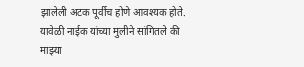झालेली अटक पूर्वीच होणे आवश्यक होते. यावेळी नाईक यांच्या मुलीने सांगितले की माझ्या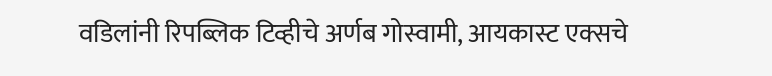वडिलांनी रिपब्लिक टिव्हीचे अर्णब गोस्वामी, आयकास्ट एक्सचे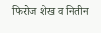फिरोज शेख व नितीन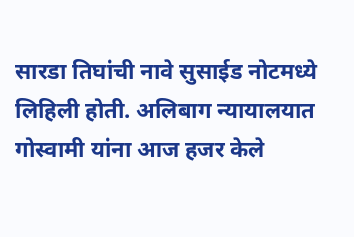सारडा तिघांची नावे सुसाईड नोटमध्ये लिहिली होती. अलिबाग न्यायालयात गोस्वामी यांना आज हजर केले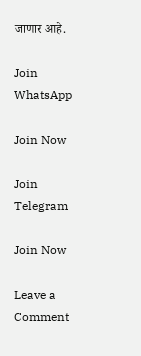जाणार आहे.

Join WhatsApp

Join Now

Join Telegram

Join Now

Leave a Comment